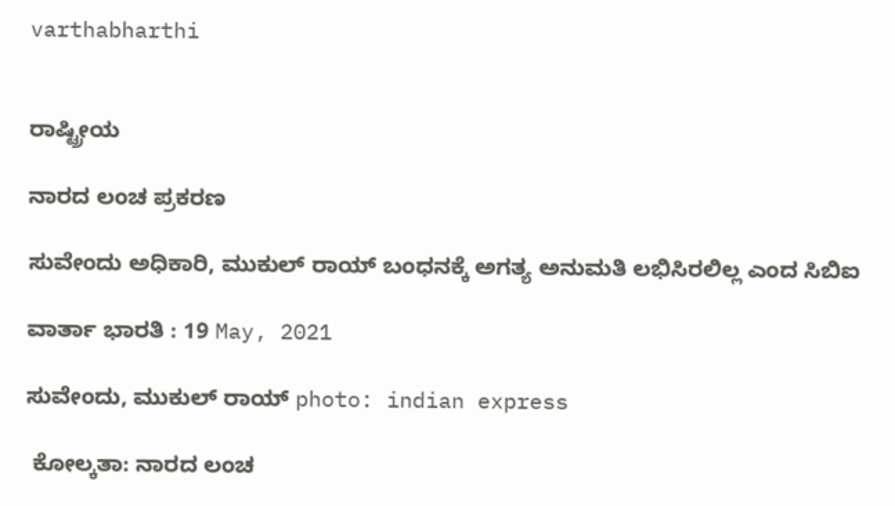varthabharthi


ರಾಷ್ಟ್ರೀಯ

ನಾರದ ಲಂಚ ಪ್ರಕರಣ

ಸುವೇಂದು ಅಧಿಕಾರಿ, ಮುಕುಲ್ ರಾಯ್ ಬಂಧನಕ್ಕೆ ಅಗತ್ಯ ಅನುಮತಿ ಲಭಿಸಿರಲಿಲ್ಲ ಎಂದ ಸಿಬಿಐ

ವಾರ್ತಾ ಭಾರತಿ : 19 May, 2021

ಸುವೇಂದು, ಮುಕುಲ್ ರಾಯ್ photo: indian express

 ಕೋಲ್ಕತಾ: ನಾರದ ಲಂಚ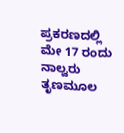ಪ್ರಕರಣದಲ್ಲಿ ಮೇ 17 ರಂದು ನಾಲ್ವರು ತೃಣಮೂಲ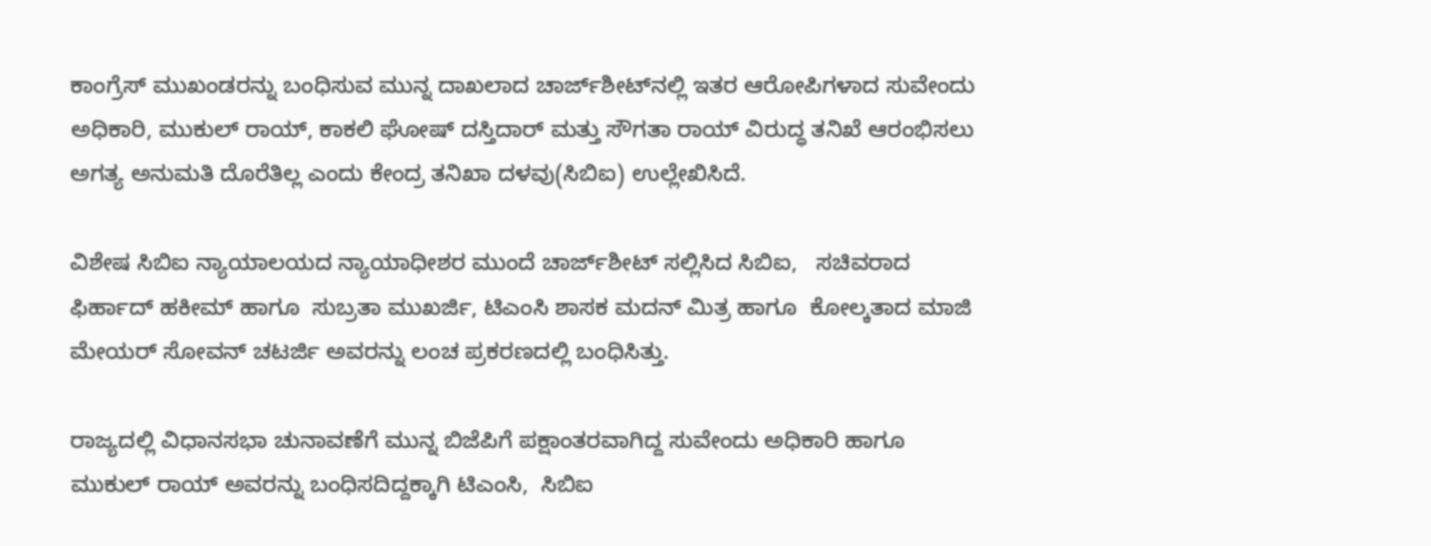ಕಾಂಗ್ರೆಸ್ ಮುಖಂಡರನ್ನು ಬಂಧಿಸುವ ಮುನ್ನ ದಾಖಲಾದ ಚಾರ್ಜ್‌ಶೀಟ್‌ನಲ್ಲಿ ಇತರ ಆರೋಪಿಗಳಾದ ಸುವೇಂದು  ಅಧಿಕಾರಿ, ಮುಕುಲ್ ರಾಯ್, ಕಾಕಲಿ ಘೋಷ್ ದಸ್ತಿದಾರ್ ಮತ್ತು ಸೌಗತಾ ರಾಯ್ ವಿರುದ್ಧ ತನಿಖೆ ಆರಂಭಿಸಲು ಅಗತ್ಯ ಅನುಮತಿ ದೊರೆತಿಲ್ಲ ಎಂದು ಕೇಂದ್ರ ತನಿಖಾ ದಳವು(ಸಿಬಿಐ) ಉಲ್ಲೇಖಿಸಿದೆ.

ವಿಶೇಷ ಸಿಬಿಐ ನ್ಯಾಯಾಲಯದ ನ್ಯಾಯಾಧೀಶರ ಮುಂದೆ ಚಾರ್ಜ್‌ಶೀಟ್ ಸಲ್ಲಿಸಿದ ಸಿಬಿಐ,   ಸಚಿವರಾದ ಫಿರ್ಹಾದ್ ಹಕೀಮ್ ಹಾಗೂ  ಸುಬ್ರತಾ ಮುಖರ್ಜಿ, ಟಿಎಂಸಿ ಶಾಸಕ ಮದನ್ ಮಿತ್ರ ಹಾಗೂ  ಕೋಲ್ಕತಾದ ಮಾಜಿ ಮೇಯರ್ ಸೋವನ್ ಚಟರ್ಜಿ ಅವರನ್ನು ಲಂಚ ಪ್ರಕರಣದಲ್ಲಿ ಬಂಧಿಸಿತ್ತು.

ರಾಜ್ಯದಲ್ಲಿ ವಿಧಾನಸಭಾ ಚುನಾವಣೆಗೆ ಮುನ್ನ ಬಿಜೆಪಿಗೆ ಪಕ್ಷಾಂತರವಾಗಿದ್ದ ಸುವೇಂದು ಅಧಿಕಾರಿ ಹಾಗೂ  ಮುಕುಲ್ ರಾಯ್ ಅವರನ್ನು ಬಂಧಿಸದಿದ್ದಕ್ಕಾಗಿ ಟಿಎಂಸಿ,  ಸಿಬಿಐ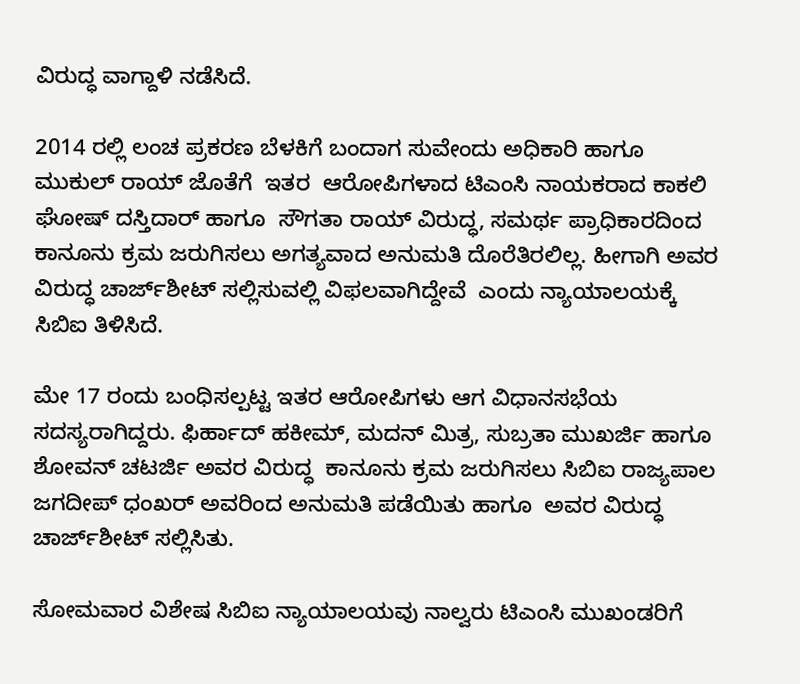ವಿರುದ್ಧ ವಾಗ್ದಾಳಿ ನಡೆಸಿದೆ.

2014 ರಲ್ಲಿ ಲಂಚ ಪ್ರಕರಣ ಬೆಳಕಿಗೆ ಬಂದಾಗ ಸುವೇಂದು ಅಧಿಕಾರಿ ಹಾಗೂ ಮುಕುಲ್ ರಾಯ್ ಜೊತೆಗೆ  ಇತರ  ಆರೋಪಿಗಳಾದ ಟಿಎಂಸಿ ನಾಯಕರಾದ ಕಾಕಲಿ ಘೋಷ್ ದಸ್ತಿದಾರ್ ಹಾಗೂ  ಸೌಗತಾ ರಾಯ್ ವಿರುದ್ಧ, ಸಮರ್ಥ ಪ್ರಾಧಿಕಾರದಿಂದ ಕಾನೂನು ಕ್ರಮ ಜರುಗಿಸಲು ಅಗತ್ಯವಾದ ಅನುಮತಿ ದೊರೆತಿರಲಿಲ್ಲ. ಹೀಗಾಗಿ ಅವರ ವಿರುದ್ಧ ಚಾರ್ಜ್‌ಶೀಟ್ ಸಲ್ಲಿಸುವಲ್ಲಿ ವಿಫಲವಾಗಿದ್ದೇವೆ  ಎಂದು ನ್ಯಾಯಾಲಯಕ್ಕೆ ಸಿಬಿಐ ತಿಳಿಸಿದೆ.

ಮೇ 17 ರಂದು ಬಂಧಿಸಲ್ಪಟ್ಟ ಇತರ ಆರೋಪಿಗಳು ಆಗ ವಿಧಾನಸಭೆಯ ಸದಸ್ಯರಾಗಿದ್ದರು. ಫಿರ್ಹಾದ್ ಹಕೀಮ್, ಮದನ್ ಮಿತ್ರ, ಸುಬ್ರತಾ ಮುಖರ್ಜಿ ಹಾಗೂ  ಶೋವನ್ ಚಟರ್ಜಿ ಅವರ ವಿರುದ್ಧ  ಕಾನೂನು ಕ್ರಮ ಜರುಗಿಸಲು ಸಿಬಿಐ ರಾಜ್ಯಪಾಲ ಜಗದೀಪ್ ಧಂಖರ್ ಅವರಿಂದ ಅನುಮತಿ ಪಡೆಯಿತು ಹಾಗೂ  ಅವರ ವಿರುದ್ಧ ಚಾರ್ಜ್‌ಶೀಟ್ ಸಲ್ಲಿಸಿತು.

ಸೋಮವಾರ ವಿಶೇಷ ಸಿಬಿಐ ನ್ಯಾಯಾಲಯವು ನಾಲ್ವರು ಟಿಎಂಸಿ ಮುಖಂಡರಿಗೆ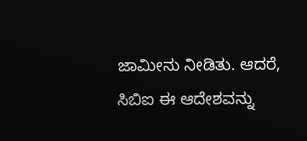ಜಾಮೀನು ನೀಡಿತು. ಆದರೆ, ಸಿಬಿಐ ಈ ಆದೇಶವನ್ನು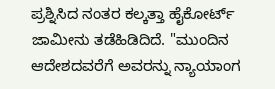ಪ್ರಶ್ನಿಸಿದ ನಂತರ ಕಲ್ಕತ್ತಾ ಹೈಕೋರ್ಟ್ ಜಾಮೀನು ತಡೆಹಿಡಿದಿದೆ. "ಮುಂದಿನ ಆದೇಶದವರೆಗೆ ಅವರನ್ನು ನ್ಯಾಯಾಂಗ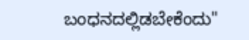ಬಂಧನದಲ್ಲಿಡಬೇಕೆಂದು"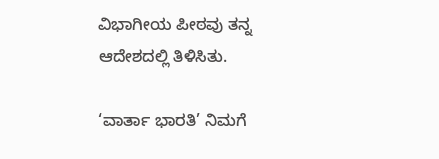ವಿಭಾಗೀಯ ಪೀಠವು ತನ್ನ ಆದೇಶದಲ್ಲಿ ತಿಳಿಸಿತು.

‘ವಾರ್ತಾ ಭಾರತಿ’ ನಿಮಗೆ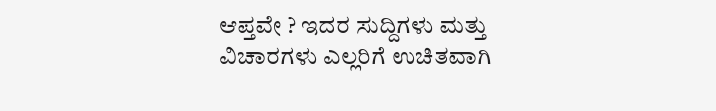ಆಪ್ತವೇ ? ಇದರ ಸುದ್ದಿಗಳು ಮತ್ತು ವಿಚಾರಗಳು ಎಲ್ಲರಿಗೆ ಉಚಿತವಾಗಿ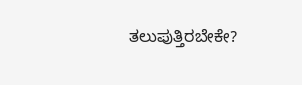ತಲುಪುತ್ತಿರಬೇಕೇ?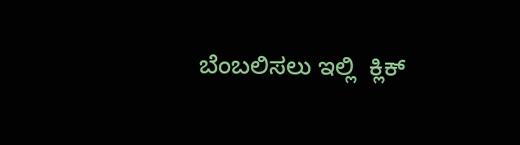ಬೆಂಬಲಿಸಲು ಇಲ್ಲಿ  ಕ್ಲಿಕ್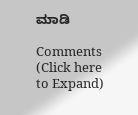ಮಾಡಿ

Comments (Click here to Expand)